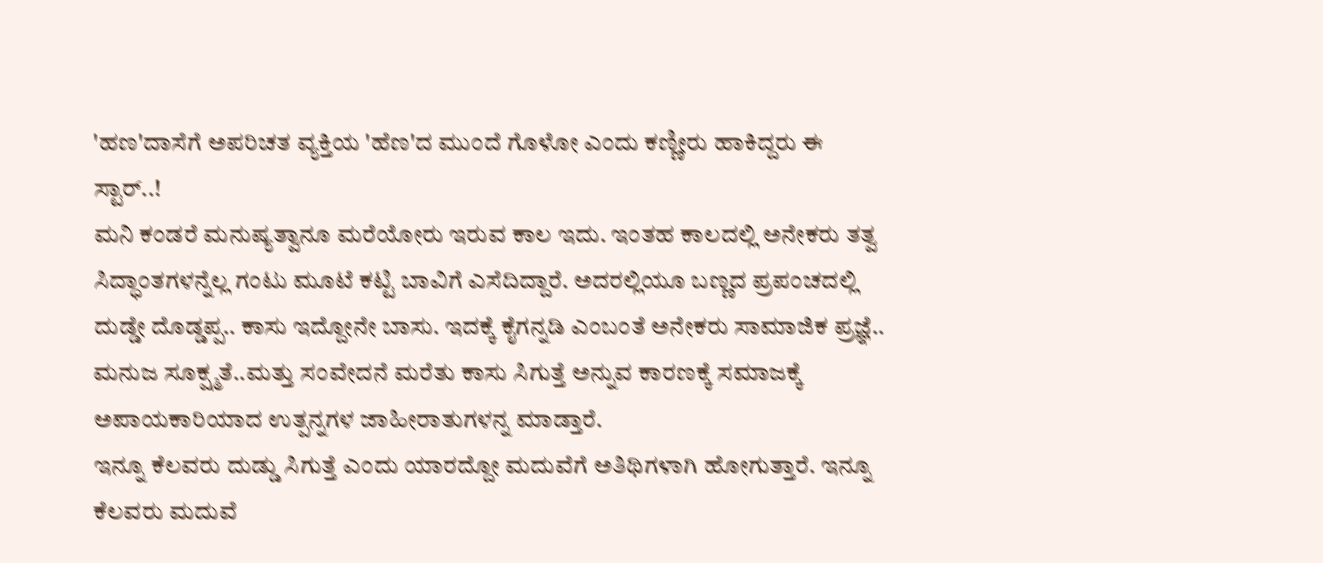'ಹಣ'ದಾಸೆಗೆ ಅಪರಿಚತ ವ್ಯಕ್ತಿಯ 'ಹೆಣ'ದ ಮುಂದೆ ಗೊಳೋ ಎಂದು ಕಣ್ಣೀರು ಹಾಕಿದ್ದರು ಈ ಸ್ಟಾರ್..!
ಮನಿ ಕಂಡರೆ ಮನುಷ್ಯತ್ವಾನೂ ಮರೆಯೋರು ಇರುವ ಕಾಲ ಇದು. ಇಂತಹ ಕಾಲದಲ್ಲಿ ಅನೇಕರು ತತ್ವ ಸಿದ್ಧಾಂತಗಳನ್ನೆಲ್ಲ ಗಂಟು ಮೂಟೆ ಕಟ್ಟಿ ಬಾವಿಗೆ ಎಸೆದಿದ್ದಾರೆ. ಅದರಲ್ಲಿಯೂ ಬಣ್ಣದ ಪ್ರಪಂಚದಲ್ಲಿ ದುಡ್ಡೇ ದೊಡ್ಡಪ್ಪ.. ಕಾಸು ಇದ್ದೋನೇ ಬಾಸು. ಇದಕ್ಕೆ ಕೈಗನ್ನಡಿ ಎಂಬಂತೆ ಅನೇಕರು ಸಾಮಾಜಿಕ ಪ್ರಜ್ಞೆ.. ಮನುಜ ಸೂಕ್ಷ್ಮತೆ..ಮತ್ತು ಸಂವೇದನೆ ಮರೆತು ಕಾಸು ಸಿಗುತ್ತೆ ಅನ್ನುವ ಕಾರಣಕ್ಕೆ ಸಮಾಜಕ್ಕೆ ಅಪಾಯಕಾರಿಯಾದ ಉತ್ಪನ್ನಗಳ ಜಾಹೀರಾತುಗಳನ್ನ ಮಾಡ್ತಾರೆ.
ಇನ್ನೂ ಕೆಲವರು ದುಡ್ಡು ಸಿಗುತ್ತೆ ಎಂದು ಯಾರದ್ದೋ ಮದುವೆಗೆ ಅತಿಥಿಗಳಾಗಿ ಹೋಗುತ್ತಾರೆ. ಇನ್ನೂ ಕೆಲವರು ಮದುವೆ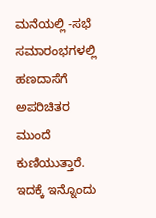ಮನೆಯಲ್ಲಿ -ಸಭೆ ಸಮಾರಂಭಗಳಲ್ಲಿ ಹಣದಾಸೆಗೆ ಅಪರಿಚಿತರ ಮುಂದೆ ಕುಣಿಯುತ್ತಾರೆ. ಇದಕ್ಕೆ ಇನ್ನೊಂದು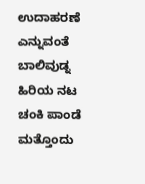ಉದಾಹರಣೆ ಎನ್ನುವಂತೆ ಬಾಲಿವುಡ್ನ ಹಿರಿಯ ನಟ ಚಂಕಿ ಪಾಂಡೆ ಮತ್ತೊಂದು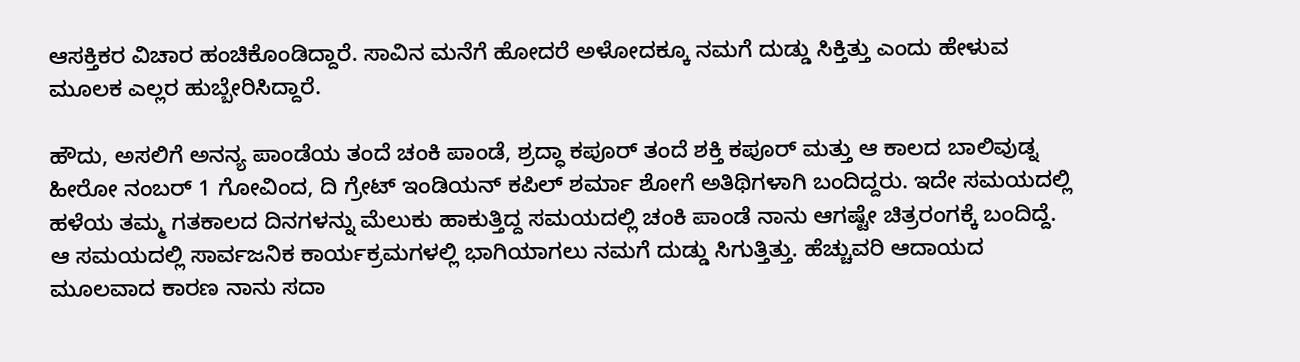ಆಸಕ್ತಿಕರ ವಿಚಾರ ಹಂಚಿಕೊಂಡಿದ್ದಾರೆ. ಸಾವಿನ ಮನೆಗೆ ಹೋದರೆ ಅಳೋದಕ್ಕೂ ನಮಗೆ ದುಡ್ಡು ಸಿಕ್ತಿತ್ತು ಎಂದು ಹೇಳುವ ಮೂಲಕ ಎಲ್ಲರ ಹುಬ್ಬೇರಿಸಿದ್ದಾರೆ.

ಹೌದು, ಅಸಲಿಗೆ ಅನನ್ಯ ಪಾಂಡೆಯ ತಂದೆ ಚಂಕಿ ಪಾಂಡೆ, ಶ್ರದ್ಧಾ ಕಪೂರ್ ತಂದೆ ಶಕ್ತಿ ಕಪೂರ್ ಮತ್ತು ಆ ಕಾಲದ ಬಾಲಿವುಡ್ನ ಹೀರೋ ನಂಬರ್ 1 ಗೋವಿಂದ, ದಿ ಗ್ರೇಟ್ ಇಂಡಿಯನ್ ಕಪಿಲ್ ಶರ್ಮಾ ಶೋಗೆ ಅತಿಥಿಗಳಾಗಿ ಬಂದಿದ್ದರು. ಇದೇ ಸಮಯದಲ್ಲಿ ಹಳೆಯ ತಮ್ಮ ಗತಕಾಲದ ದಿನಗಳನ್ನು ಮೆಲುಕು ಹಾಕುತ್ತಿದ್ದ ಸಮಯದಲ್ಲಿ ಚಂಕಿ ಪಾಂಡೆ ನಾನು ಆಗಷ್ಟೇ ಚಿತ್ರರಂಗಕ್ಕೆ ಬಂದಿದ್ದೆ. ಆ ಸಮಯದಲ್ಲಿ ಸಾರ್ವಜನಿಕ ಕಾರ್ಯಕ್ರಮಗಳಲ್ಲಿ ಭಾಗಿಯಾಗಲು ನಮಗೆ ದುಡ್ಡು ಸಿಗುತ್ತಿತ್ತು. ಹೆಚ್ಚುವರಿ ಆದಾಯದ ಮೂಲವಾದ ಕಾರಣ ನಾನು ಸದಾ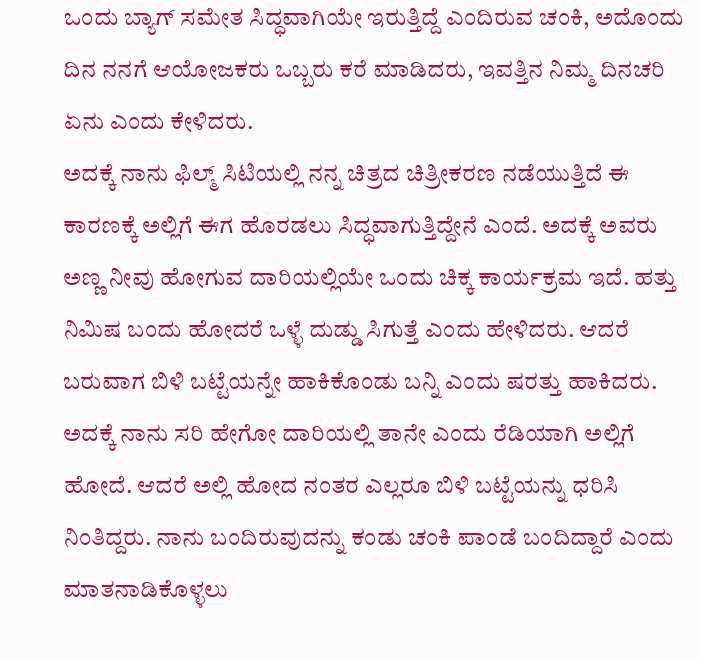ಒಂದು ಬ್ಯಾಗ್ ಸಮೇತ ಸಿದ್ಧವಾಗಿಯೇ ಇರುತ್ತಿದ್ದೆ ಎಂದಿರುವ ಚಂಕಿ, ಅದೊಂದು ದಿನ ನನಗೆ ಆಯೋಜಕರು ಒಬ್ಬರು ಕರೆ ಮಾಡಿದರು, ಇವತ್ತಿನ ನಿಮ್ಮ ದಿನಚರಿ ಏನು ಎಂದು ಕೇಳಿದರು.
ಅದಕ್ಕೆ ನಾನು ಫಿಲ್ಮ್ ಸಿಟಿಯಲ್ಲಿ ನನ್ನ ಚಿತ್ರದ ಚಿತ್ರೀಕರಣ ನಡೆಯುತ್ತಿದೆ ಈ ಕಾರಣಕ್ಕೆ ಅಲ್ಲಿಗೆ ಈಗ ಹೊರಡಲು ಸಿದ್ಧವಾಗುತ್ತಿದ್ದೇನೆ ಎಂದೆ. ಅದಕ್ಕೆ ಅವರು ಅಣ್ಣ ನೀವು ಹೋಗುವ ದಾರಿಯಲ್ಲಿಯೇ ಒಂದು ಚಿಕ್ಕ ಕಾರ್ಯಕ್ರಮ ಇದೆ. ಹತ್ತು ನಿಮಿಷ ಬಂದು ಹೋದರೆ ಒಳ್ಳೆ ದುಡ್ಡು ಸಿಗುತ್ತೆ ಎಂದು ಹೇಳಿದರು. ಆದರೆ ಬರುವಾಗ ಬಿಳಿ ಬಟ್ಟೆಯನ್ನೇ ಹಾಕಿಕೊಂಡು ಬನ್ನಿ ಎಂದು ಷರತ್ತು ಹಾಕಿದರು. ಅದಕ್ಕೆ ನಾನು ಸರಿ ಹೇಗೋ ದಾರಿಯಲ್ಲಿ ತಾನೇ ಎಂದು ರೆಡಿಯಾಗಿ ಅಲ್ಲಿಗೆ ಹೋದೆ. ಆದರೆ ಅಲ್ಲಿ ಹೋದ ನಂತರ ಎಲ್ಲರೂ ಬಿಳಿ ಬಟ್ಟೆಯನ್ನು ಧರಿಸಿ ನಿಂತಿದ್ದರು. ನಾನು ಬಂದಿರುವುದನ್ನು ಕಂಡು ಚಂಕಿ ಪಾಂಡೆ ಬಂದಿದ್ದಾರೆ ಎಂದು ಮಾತನಾಡಿಕೊಳ್ಳಲು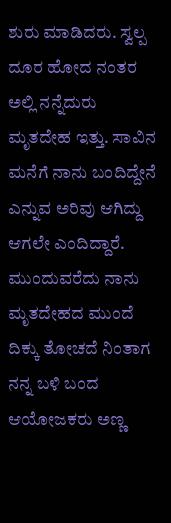ಶುರು ಮಾಡಿದರು. ಸ್ವಲ್ಪ ದೂರ ಹೋದ ನಂತರ ಅಲ್ಲಿ ನನ್ನೆದುರು ಮೃತದೇಹ ಇತ್ತು. ಸಾವಿನ ಮನೆಗೆ ನಾನು ಬಂದಿದ್ದೇನೆ ಎನ್ನುವ ಅರಿವು ಆಗಿದ್ದು ಆಗಲೇ ಎಂದಿದ್ದಾರೆ.
ಮುಂದುವರೆದು ನಾನು ಮೃತದೇಹದ ಮುಂದೆ ದಿಕ್ಕು ತೋಚದೆ ನಿಂತಾಗ ನನ್ನ ಬಳಿ ಬಂದ ಆಯೋಜಕರು ಅಣ್ಣ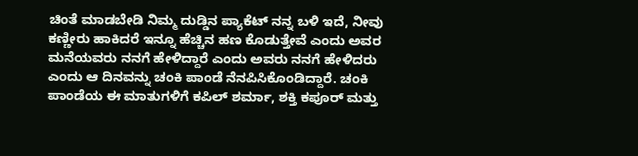ಚಿಂತೆ ಮಾಡಬೇಡಿ ನಿಮ್ಮ ದುಡ್ಡಿನ ಪ್ಯಾಕೆಟ್ ನನ್ನ ಬಳಿ ಇದೆ, ನೀವು ಕಣ್ಣೀರು ಹಾಕಿದರೆ ಇನ್ನೂ ಹೆಚ್ಚಿನ ಹಣ ಕೊಡುತ್ತೇವೆ ಎಂದು ಅವರ ಮನೆಯವರು ನನಗೆ ಹೇಳಿದ್ದಾರೆ ಎಂದು ಅವರು ನನಗೆ ಹೇಳಿದರು ಎಂದು ಆ ದಿನವನ್ನು ಚಂಕಿ ಪಾಂಡೆ ನೆನಪಿಸಿಕೊಂಡಿದ್ದಾರೆ. ಚಂಕಿ ಪಾಂಡೆಯ ಈ ಮಾತುಗಳಿಗೆ ಕಪಿಲ್ ಶರ್ಮಾ, ಶಕ್ತಿ ಕಪೂರ್ ಮತ್ತು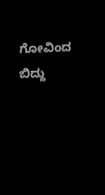ಗೋವಿಂದ ಬಿದ್ದು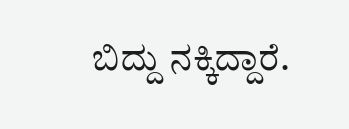ಬಿದ್ದು ನಕ್ಕಿದ್ದಾರೆ.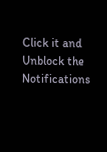Click it and Unblock the Notifications